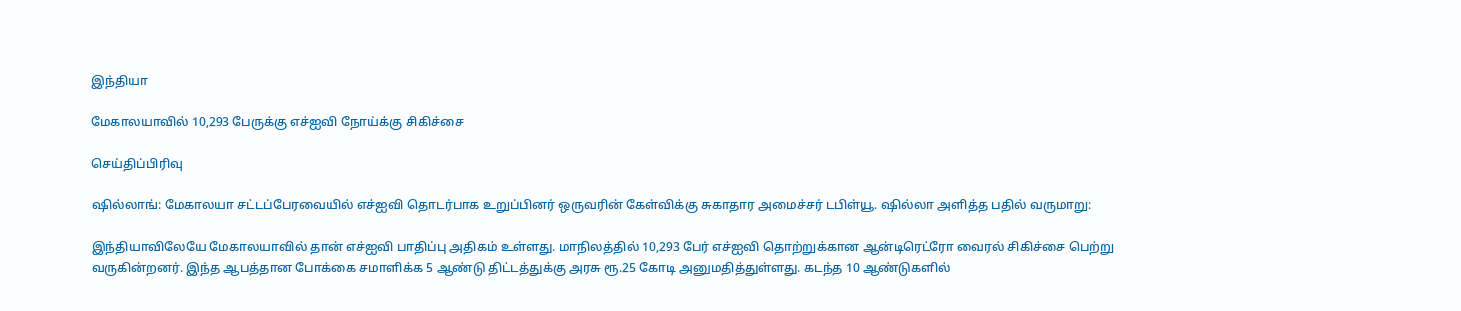இந்தியா

மேகாலயாவில் 10,293 பேருக்கு எச்ஐவி நோய்க்கு சிகிச்சை

செய்திப்பிரிவு

ஷில்லாங்: மேகாலயா சட்டப்பேரவையில் எச்ஐவி தொடர்பாக உறுப்பினர் ஒருவரின் கேள்விக்கு சுகாதார அமைச்சர் டபிள்யூ. ஷில்லா அளித்த பதில் வருமாறு:

இந்தியாவிலேயே மேகாலயாவில் தான் எச்ஐவி பாதிப்பு அதிகம் உள்ளது. மாநிலத்தில் 10,293 பேர் எச்ஐவி தொற்றுக்கான ஆன்டிரெட்ரோ வைரல் சிகிச்சை பெற்று வருகின்றனர். இந்த ஆபத்தான போக்கை சமாளிக்க 5 ஆண்டு திட்டத்துக்கு அரசு ரூ.25 கோடி அனுமதித்துள்ளது. கடந்த 10 ஆண்டுகளில்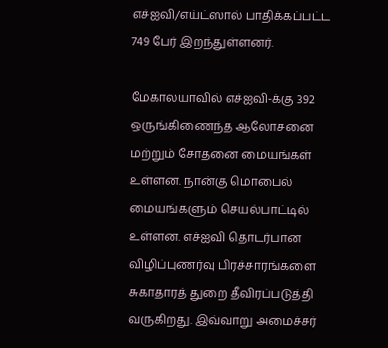எச்ஐவி/எய்ட்ஸால் பாதிக்கப்பட்ட 749 பேர் இறந்துள்ளனர்.

மேகாலயாவில் எச்ஐவி-க்கு 392 ஒருங்கிணைந்த ஆலோசனை மற்றும் சோதனை மையங்கள் உள்ளன. நான்கு மொபைல் மையங்களும் செயல்பாட்டில் உள்ளன. எச்ஐவி தொடர்பான விழிப்புணர்வு பிரச்சாரங்களை சுகாதாரத் துறை தீவிரப்படுத்தி வருகிறது. இவ்வாறு அமைச்சர்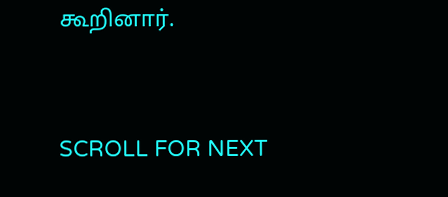கூறினார்.


SCROLL FOR NEXT